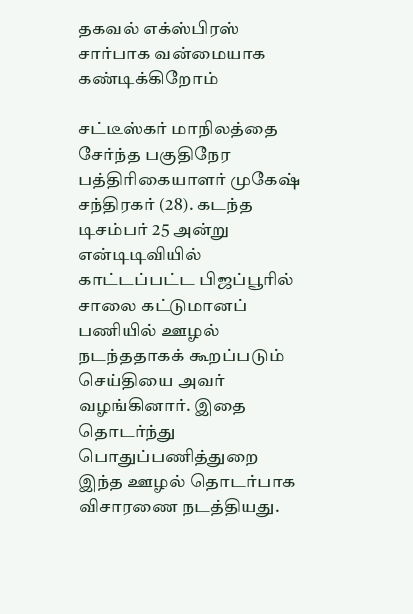தகவல் எக்ஸ்பிரஸ் சார்பாக வன்மையாக கண்டிக்கிறோம்

சட்டீஸ்கர் மாநிலத்தை சேர்ந்த பகுதிநேர பத்திரிகையாளர் முகேஷ் சந்திரகர் (28). கடந்த டிசம்பர் 25 அன்று என்டிடிவியில் காட்டப்பட்ட பிஜப்பூரில் சாலை கட்டுமானப் பணியில் ஊழல் நடந்ததாகக் கூறப்படும் செய்தியை அவர் வழங்கினார். இதை தொடர்ந்து பொதுப்பணித்துறை இந்த ஊழல் தொடர்பாக விசாரணை நடத்தியது.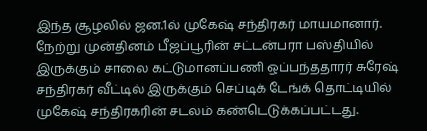இந்த சூழலில் ஜன.1ல் முகேஷ் சந்திரகர் மாயமானார். நேற்று முன்தினம் பீஜப்பூரின் சட்டன்பரா பஸ்தியில் இருக்கும் சாலை கட்டுமானப்பணி ஒப்பந்ததாரர் சுரேஷ் சந்திரகர் வீட்டில் இருக்கும் செப்டிக் டேங்க் தொட்டியில் முகேஷ் சந்திரகரின் சடலம் கண்டெடுக்கப்பட்டது.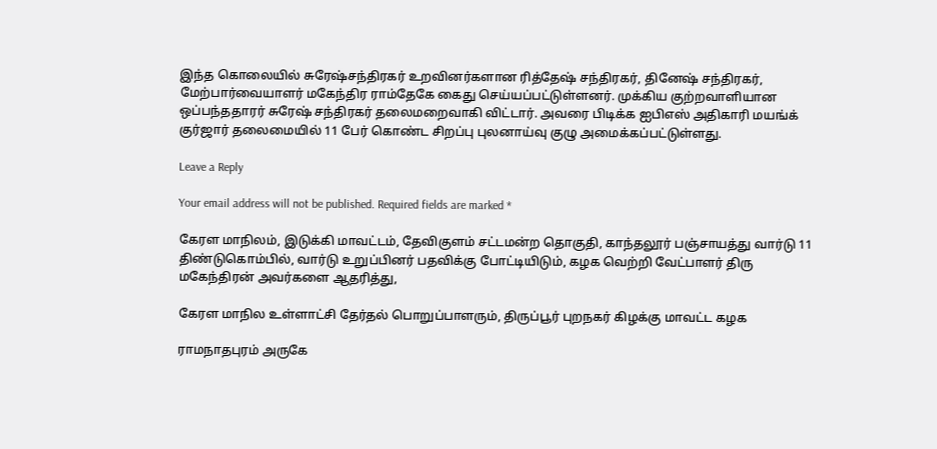இந்த கொலையில் சுரேஷ்சந்திரகர் உறவினர்களான ரித்தேஷ் சந்திரகர், தினேஷ் சந்திரகர், மேற்பார்வையாளர் மகேந்திர ராம்தேகே கைது செய்யப்பட்டுள்ளனர். முக்கிய குற்றவாளியான ஒப்பந்ததாரர் சுரேஷ் சந்திரகர் தலைமறைவாகி விட்டார். அவரை பிடிக்க ஐபிஎஸ் அதிகாரி மயங்க் குர்ஜார் தலைமையில் 11 பேர் கொண்ட சிறப்பு புலனாய்வு குழு அமைக்கப்பட்டுள்ளது.

Leave a Reply

Your email address will not be published. Required fields are marked *

கேரள மாநிலம், இடுக்கி மாவட்டம், தேவிகுளம் சட்டமன்ற தொகுதி, காந்தலூர் பஞ்சாயத்து வார்டு 11 திண்டுகொம்பில், வார்டு உறுப்பினர் பதவிக்கு போட்டியிடும், கழக வெற்றி வேட்பாளர் திரு மகேந்திரன் அவர்களை ஆதரித்து,

கேரள மாநில உள்ளாட்சி தேர்தல் பொறுப்பாளரும், திருப்பூர் புறநகர் கிழக்கு மாவட்ட கழக

ராமநாதபுரம் அருகே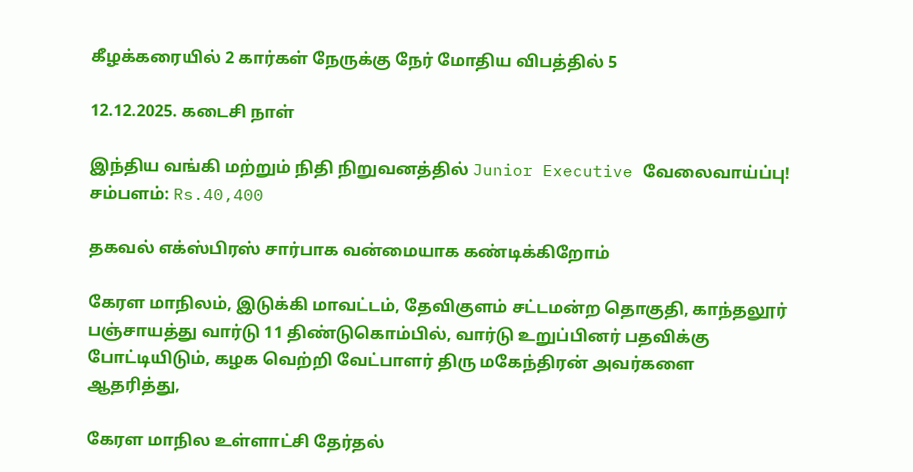கீழக்கரையில் 2 கார்கள் நேருக்கு நேர் மோதிய விபத்தில் 5

12.12.2025. கடைசி நாள்

இந்திய வங்கி மற்றும் நிதி நிறுவனத்தில் Junior Executive வேலைவாய்ப்பு! சம்பளம்: Rs.40,400

தகவல் எக்ஸ்பிரஸ் சார்பாக வன்மையாக கண்டிக்கிறோம்

கேரள மாநிலம், இடுக்கி மாவட்டம், தேவிகுளம் சட்டமன்ற தொகுதி, காந்தலூர் பஞ்சாயத்து வார்டு 11 திண்டுகொம்பில், வார்டு உறுப்பினர் பதவிக்கு போட்டியிடும், கழக வெற்றி வேட்பாளர் திரு மகேந்திரன் அவர்களை ஆதரித்து,

கேரள மாநில உள்ளாட்சி தேர்தல்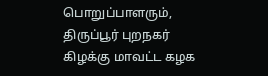பொறுப்பாளரும், திருப்பூர் புறநகர் கிழக்கு மாவட்ட கழக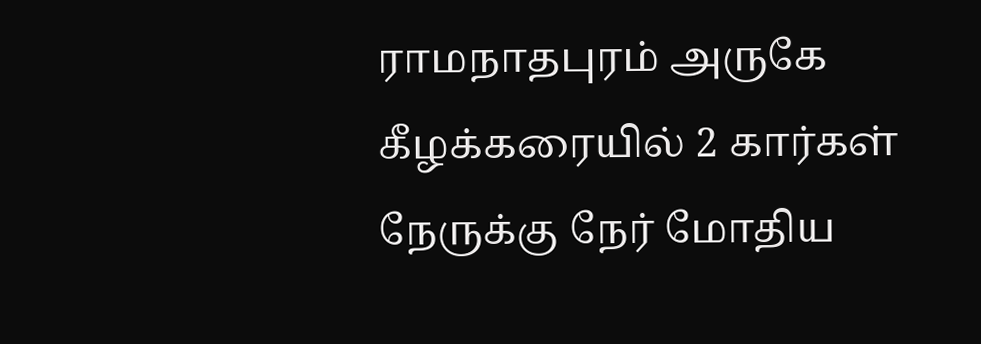ராமநாதபுரம் அருகே கீழக்கரையில் 2 கார்கள் நேருக்கு நேர் மோதிய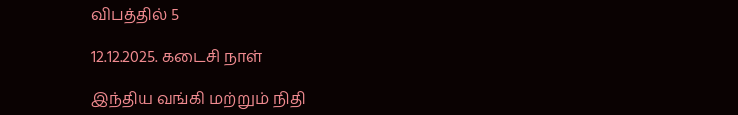விபத்தில் 5

12.12.2025. கடைசி நாள்

இந்திய வங்கி மற்றும் நிதி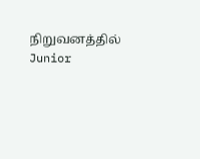நிறுவனத்தில் Junior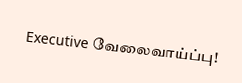Executive வேலைவாய்ப்பு!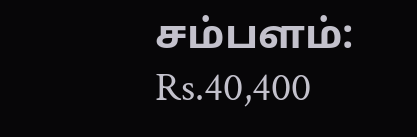சம்பளம்: Rs.40,400